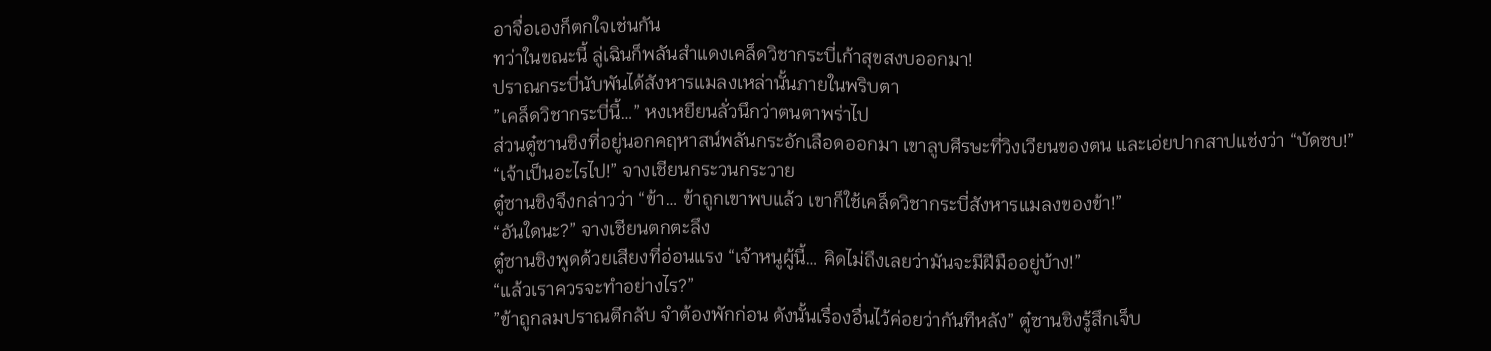อาจื่อเองก็ตกใจเช่นกัน
ทว่าในขณะนี้ ลู่เฉินก็พลันสำแดงเคล็ดวิชากระบี่เก้าสุขสงบออกมา!
ปราณกระบี่นับพันได้สังหารแมลงเหล่านั้นภายในพริบตา
”เคล็ดวิชากระบี่นี้…” หงเหยียนลั่วนึกว่าตนตาพร่าไป
ส่วนตู๋ซานชิงที่อยู่นอกคฤหาสน์พลันกระอักเลือดออกมา เขาลูบศีรษะที่วิงเวียนของตน และเอ่ยปากสาปแช่งว่า “บัดซบ!”
“เจ้าเป็นอะไรไป!” จางเชียนกระวนกระวาย
ตู๋ซานชิงจึงกล่าวว่า “ข้า… ข้าถูกเขาพบแล้ว เขาก็ใช้เคล็ดวิชากระบี่สังหารแมลงของข้า!”
“อันใดนะ?” จางเชียนตกตะลึง
ตู๋ซานชิงพูดด้วยเสียงที่อ่อนแรง “เจ้าหนูผู้นี้… คิดไม่ถึงเลยว่ามันจะมีฝีมืออยู่บ้าง!”
“แล้วเราควรจะทำอย่างไร?”
”ข้าถูกลมปราณตีกลับ จำต้องพักก่อน ดังนั้นเรื่องอื่นไว้ค่อยว่ากันทีหลัง” ตู๋ซานชิงรู้สึกเจ็บ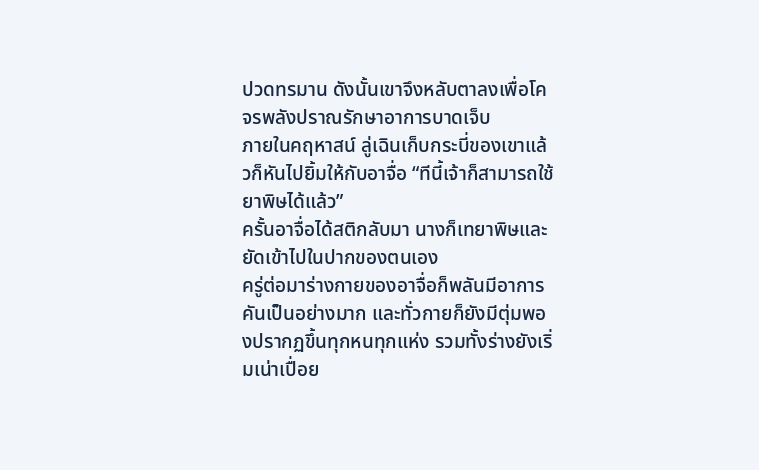ปวดทรมาน ดังนั้นเขาจึงหลับตาลงเพื่อโคจรพลังปราณรักษาอาการบาดเจ็บ
ภายในคฤหาสน์ ลู่เฉินเก็บกระบี่ของเขาแล้วก็หันไปยิ้มให้กับอาจื่อ “ทีนี้เจ้าก็สามารถใช้ยาพิษได้แล้ว”
ครั้นอาจื่อได้สติกลับมา นางก็เทยาพิษและยัดเข้าไปในปากของตนเอง
ครู่ต่อมาร่างกายของอาจื่อก็พลันมีอาการคันเป็นอย่างมาก และทั่วกายก็ยังมีตุ่มพองปรากฏขึ้นทุกหนทุกแห่ง รวมทั้งร่างยังเริ่มเน่าเปื่อย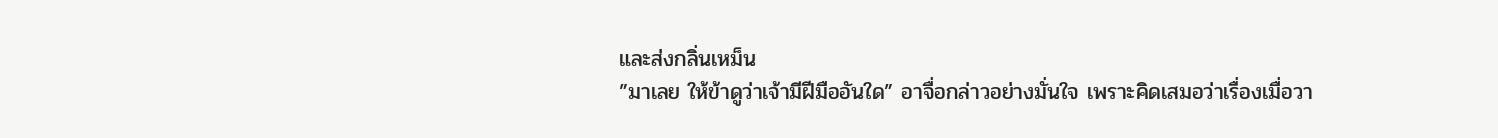และส่งกลิ่นเหม็น
”มาเลย ให้ข้าดูว่าเจ้ามีฝีมืออันใด” อาจื่อกล่าวอย่างมั่นใจ เพราะคิดเสมอว่าเรื่องเมื่อวา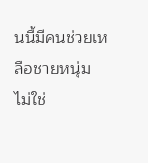นนี้มีคนช่วยเหลือชายหนุ่ม
ไม่ใช่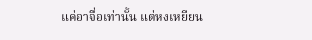แค่อาจื่อเท่านั้น แต่หงเหยียน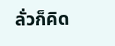ลั่วก็คิด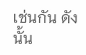เช่นกัน ดังนั้น